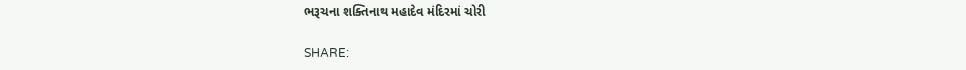ભરૂચના શક્તિનાથ મહાદેવ મંદિરમાં ચોરી

SHARE: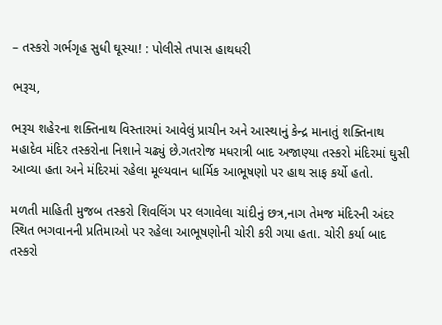– તસ્કરો ગર્ભગૃહ સુધી ઘૂસ્યા! : પોલીસે તપાસ હાથધરી

ભરૂચ,

ભરૂચ શહેરના શક્તિનાથ વિસ્તારમાં આવેલું પ્રાચીન અને આસ્થાનું કેન્દ્ર માનાતું શક્તિનાથ મહાદેવ મંદિર તસ્કરોના નિશાને ચઢ્યું છે.ગતરોજ મધરાત્રી બાદ અજાણ્યા તસ્કરો મંદિરમાં ઘુસી આવ્યા હતા અને મંદિરમાં રહેલા મૂલ્યવાન ધાર્મિક આભૂષણો પર હાથ સાફ કર્યો હતો.

મળતી માહિતી મુજબ તસ્કરો શિવલિંગ પર લગાવેલા ચાંદીનું છત્ર,નાગ તેમજ મંદિરની અંદર સ્થિત ભગવાનની પ્રતિમાઓ પર રહેલા આભૂષણોની ચોરી કરી ગયા હતા. ચોરી કર્યા બાદ તસ્કરો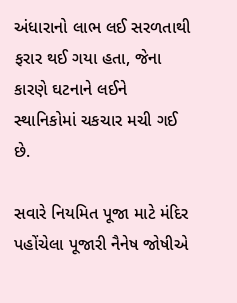અંધારાનો લાભ લઈ સરળતાથી ફરાર થઈ ગયા હતા, જેના કારણે ઘટનાને લઈને સ્થાનિકોમાં ચકચાર મચી ગઈ છે.

સવારે નિયમિત પૂજા માટે મંદિર પહોંચેલા પૂજારી નૈનેષ જોષીએ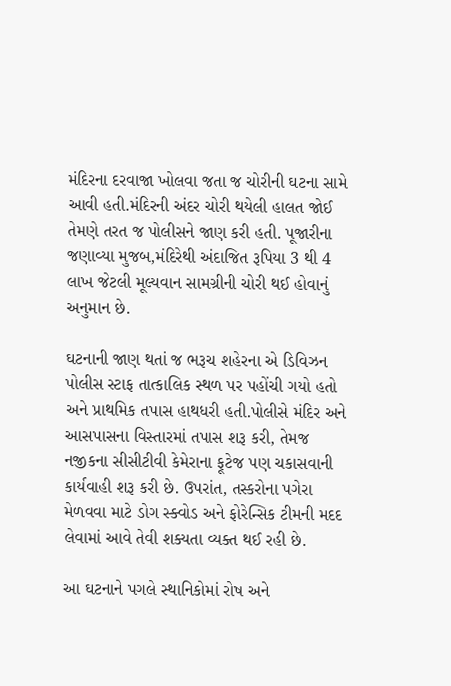મંદિરના દરવાજા ખોલવા જતા જ ચોરીની ઘટના સામે આવી હતી.મંદિરની અંદર ચોરી થયેલી હાલત જોઈ તેમણે તરત જ પોલીસને જાણ કરી હતી. પૂજારીના જણાવ્યા મુજબ,મંદિરેથી અંદાજિત રૂપિયા 3 થી 4 લાખ જેટલી મૂલ્યવાન સામગ્રીની ચોરી થઈ હોવાનું અનુમાન છે.

ઘટનાની જાણ થતાં જ ભરૂચ શહેરના એ ડિવિઝન પોલીસ સ્ટાફ તાત્કાલિક સ્થળ પર પહોંચી ગયો હતો અને પ્રાથમિક તપાસ હાથધરી હતી.પોલીસે મંદિર અને આસપાસના વિસ્તારમાં તપાસ શરૂ કરી, તેમજ નજીકના સીસીટીવી કેમેરાના ફૂટેજ પણ ચકાસવાની કાર્યવાહી શરૂ કરી છે. ઉપરાંત, તસ્કરોના પગેરા મેળવવા માટે ડોગ સ્ક્વોડ અને ફોરેન્સિક ટીમની મદદ લેવામાં આવે તેવી શક્યતા વ્યક્ત થઈ રહી છે.

આ ઘટનાને પગલે સ્થાનિકોમાં રોષ અને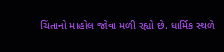ચિંતાનો માહોલ જોવા મળી રહ્યો છે. ધાર્મિક સ્થળે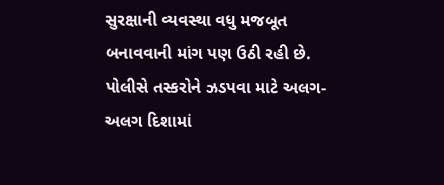સુરક્ષાની વ્યવસ્થા વધુ મજબૂત બનાવવાની માંગ પણ ઉઠી રહી છે. પોલીસે તસ્કરોને ઝડપવા માટે અલગ-અલગ દિશામાં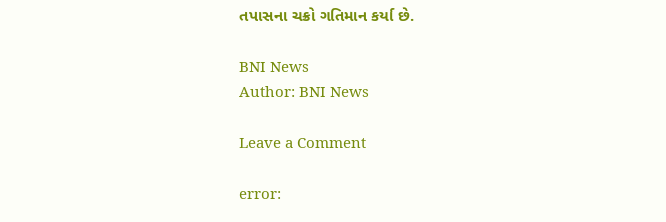તપાસના ચક્રો ગતિમાન કર્યા છે.

BNI News
Author: BNI News

Leave a Comment

error: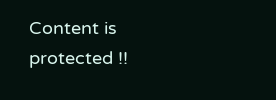Content is protected !!